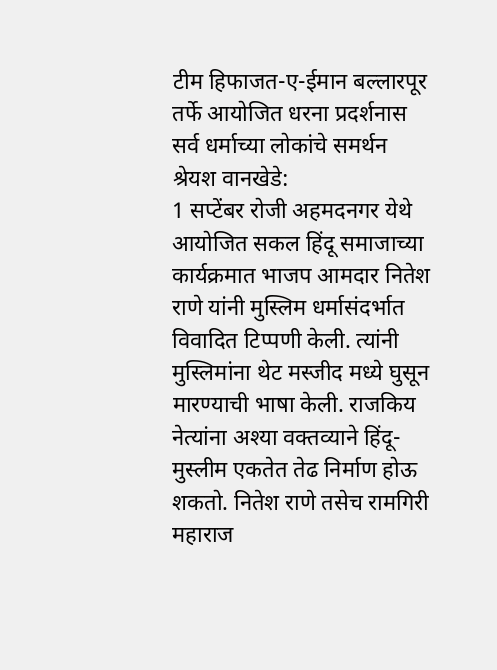टीम हिफाजत-ए-ईमान बल्लारपूर तर्फे आयोजित धरना प्रदर्शनास सर्व धर्माच्या लोकांचे समर्थन
श्रेयश वानखेडे:
1 सप्टेंबर रोजी अहमदनगर येथे आयोजित सकल हिंदू समाजाच्या कार्यक्रमात भाजप आमदार नितेश राणे यांनी मुस्लिम धर्मासंदर्भात विवादित टिप्पणी केली. त्यांनी मुस्लिमांना थेट मस्जीद मध्ये घुसून मारण्याची भाषा केली. राजकिय नेत्यांना अश्या वक्तव्याने हिंदू-मुस्लीम एकतेत तेढ निर्माण होऊ शकतो. नितेश राणे तसेच रामगिरी महाराज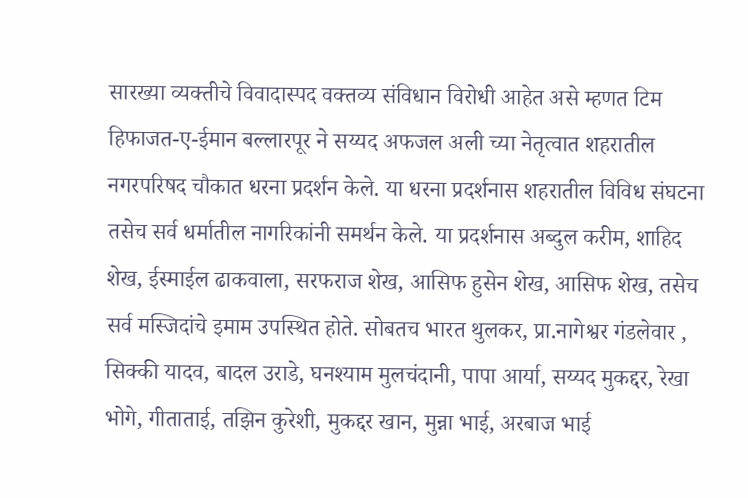सारख्या व्यक्तीचे विवादास्पद वक्तव्य संविधान विरोधी आहेत असे म्हणत टिम हिफाजत-ए-ईमान बल्लारपूर ने सय्यद अफजल अली च्या नेतृत्वात शहरातील नगरपरिषद चौकात धरना प्रदर्शन केले. या धरना प्रदर्शनास शहरातील विविध संघटना तसेच सर्व धर्मातील नागरिकांनी समर्थन केले. या प्रदर्शनास अब्दुल करीम, शाहिद शेख, ईस्माईल ढाकवाला, सरफराज शेख, आसिफ हुसेन शेख, आसिफ शेख, तसेच सर्व मस्जिदांचे इमाम उपस्थित होते. सोबतच भारत थुलकर, प्रा.नागेश्वर गंडलेवार , सिक्की यादव, बादल उराडे, घनश्याम मुलचंदानी, पापा आर्या, सय्यद मुकद्दर, रेखा भोगे, गीताताई, तझिन कुरेशी, मुकद्दर खान, मुन्ना भाई, अरबाज भाई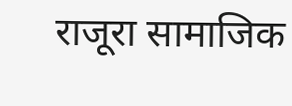राजूरा सामाजिक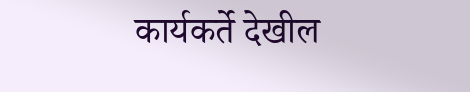कार्यकर्ते देखील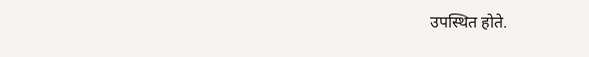उपस्थित होते.